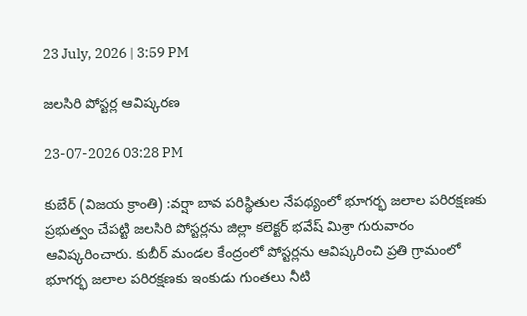23 July, 2026 | 3:59 PM

జలసిరి పోస్టర్ల ఆవిష్కరణ

23-07-2026 03:28 PM

కుబేర్ (విజయ క్రాంతి) :వర్షా బావ పరిస్థితుల నేపథ్యంలో భూగర్భ జలాల పరిరక్షణకు ప్రభుత్వం చేపట్టి జలసిరి పోస్టర్లను జిల్లా కలెక్టర్ భవేష్ మిశ్రా గురువారం ఆవిష్కరించారు. కుబీర్ మండల కేంద్రంలో పోస్టర్లను ఆవిష్కరించి ప్రతి గ్రామంలో భూగర్భ జలాల పరిరక్షణకు ఇంకుడు గుంతలు నీటి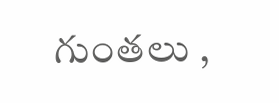గుంతలు ,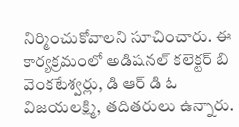నిర్మించుకోవాలని సూచించారు. ఈ కార్యక్రమంలో అడిషనల్ కలెక్టర్ బి వెంకటేశ్వర్లు, డి ఆర్ డి ఓ విజయలక్ష్మి, తదితరులు ఉన్నారు.